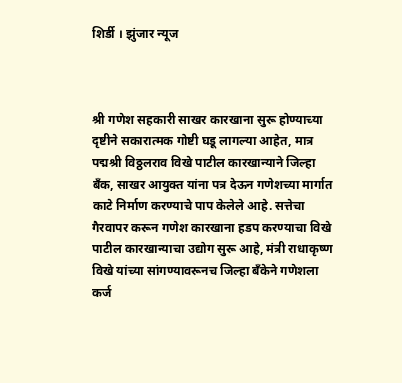शिर्डी । झुंजार न्यूज



श्री गणेश सहकारी साखर कारखाना सुरू होण्याच्या दृष्टीने सकारात्मक गोष्टी घडू लागल्या आहेत, मात्र पद्मश्री विठ्ठलराव विखे पाटील कारखान्याने जिल्हा बँक, साखर आयुक्त यांना पत्र देऊन गणेशच्या मार्गात काटे निर्माण करण्याचे पाप केलेले आहे. सत्तेचा गैरवापर करून गणेश कारखाना हडप करण्याचा विखे पाटील कारखान्याचा उद्योग सुरू आहे, मंत्री राधाकृष्ण विखे यांच्या सांगण्यावरूनच जिल्हा बँकेने गणेशला कर्ज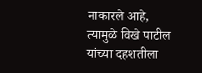नाकारले आहे, त्यामुळे विखे पाटील यांच्या दहशतीला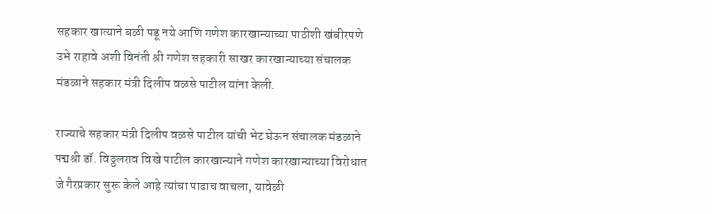सहकार खात्याने बळी पडू नये आणि गणेश कारखान्याच्या पाठीशी खंबीरपणे उभे राहावे अशी विनंती श्री गणेश सहकारी साखर कारखान्याच्या संचालक मंडळाने सहकार मंत्री दिलीप वळसे पाटील यांना केली.

राज्याचे सहकार मंत्री दिलीप वळसे पाटील यांची भेट घेऊन संचालक मंडळाने पद्मश्री डॉ. विठ्ठलराव विखे पाटील कारखान्याने गणेश कारखान्याच्या विरोधात जे गैरप्रकार सुरू केले आहे त्यांचा पाढाच वाचला, यावेळी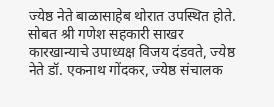ज्येष्ठ नेते बाळासाहेब थोरात उपस्थित होते. सोबत श्री गणेश सहकारी साखर कारखान्याचे उपाध्यक्ष विजय दंडवते, ज्येष्ठ नेते डॉ. एकनाथ गोंदकर, ज्येष्ठ संचालक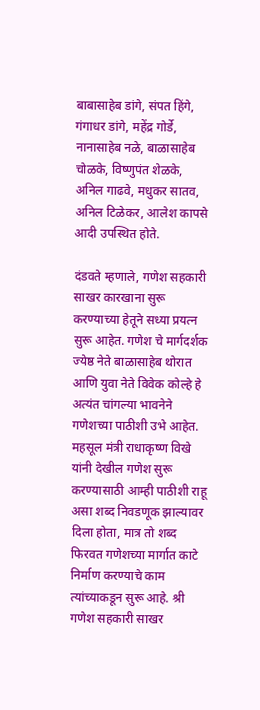बाबासाहेब डांगे, संपत हिंगे, गंगाधर डांगे, महेंद्र गोर्डे, नानासाहेब नळे, बाळासाहेब चोळके, विष्णुपंत शेळके, अनिल गाढवे, मधुकर सातव, अनिल टिळेकर, आलेश कापसे आदी उपस्थित होते.

दंडवते म्हणाले, गणेश सहकारी साखर कारखाना सुरू करण्याच्या हेतूने सध्या प्रयत्न सुरू आहेत. गणेश चे मार्गदर्शक ज्येष्ठ नेते बाळासाहेब थोरात आणि युवा नेते विवेक कोल्हे हे अत्यंत चांगल्या भावनेने गणेशच्या पाठीशी उभे आहेत. महसूल मंत्री राधाकृष्ण विखे यांनी देखील गणेश सुरू करण्यासाठी आम्ही पाठीशी राहू असा शब्द निवडणूक झाल्यावर दिला होता, मात्र तो शब्द फिरवत गणेशच्या मार्गात काटे निर्माण करण्याचे काम त्यांच्याकडून सुरू आहे. श्री गणेश सहकारी साखर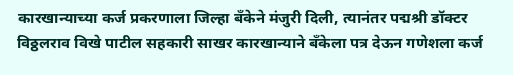कारखान्याच्या कर्ज प्रकरणाला जिल्हा बँकेने मंजुरी दिली, त्यानंतर पद्मश्री डॉक्टर विठ्ठलराव विखे पाटील सहकारी साखर कारखान्याने बँकेला पत्र देऊन गणेशला कर्ज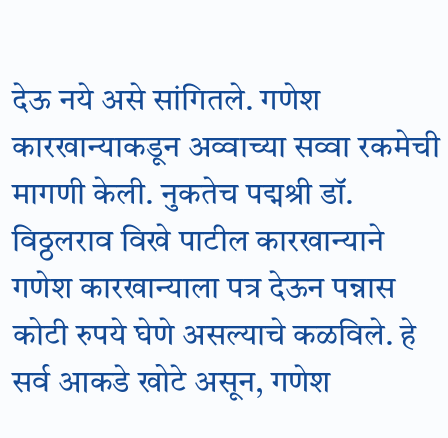देऊ नये असे सांगितले. गणेश कारखान्याकडून अव्वाच्या सव्वा रकमेची मागणी केली. नुकतेच पद्मश्री डॉ. विठ्ठलराव विखे पाटील कारखान्याने गणेश कारखान्याला पत्र देऊन पन्नास कोटी रुपये घेणे असल्याचे कळविले. हे सर्व आकडे खोटे असून, गणेश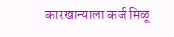कारखान्याला कर्ज मिळू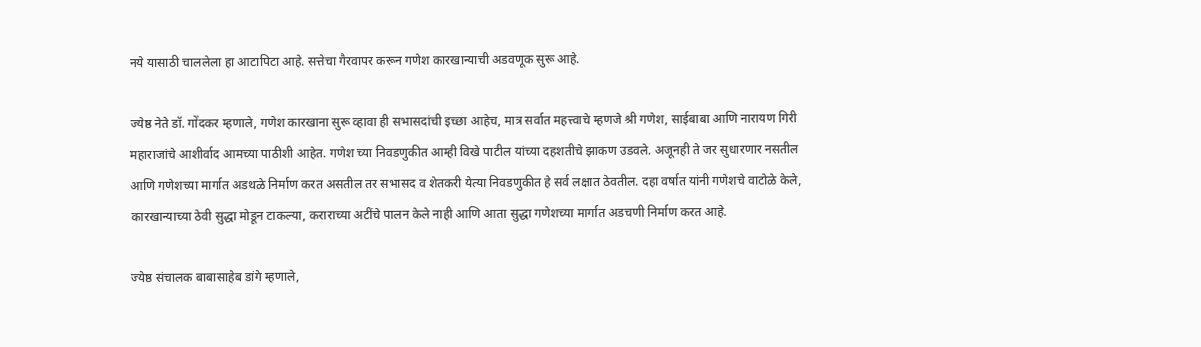नये यासाठी चाललेला हा आटापिटा आहे. सत्तेचा गैरवापर करून गणेश कारखान्याची अडवणूक सुरू आहे.

ज्येष्ठ नेते डॉ. गोंदकर म्हणाले, गणेश कारखाना सुरू व्हावा ही सभासदांची इच्छा आहेच, मात्र सर्वात महत्त्वाचे म्हणजे श्री गणेश, साईबाबा आणि नारायण गिरी महाराजांचे आशीर्वाद आमच्या पाठीशी आहेत. गणेश च्या निवडणुकीत आम्ही विखे पाटील यांच्या दहशतीचे झाकण उडवले. अजूनही ते जर सुधारणार नसतील आणि गणेशच्या मार्गात अडथळे निर्माण करत असतील तर सभासद व शेतकरी येत्या निवडणुकीत हे सर्व लक्षात ठेवतील. दहा वर्षात यांनी गणेशचे वाटोळे केले, कारखान्याच्या ठेवी सुद्धा मोडून टाकल्या, कराराच्या अटींचे पालन केले नाही आणि आता सुद्धा गणेशच्या मार्गात अडचणी निर्माण करत आहे.

ज्येष्ठ संचालक बाबासाहेब डांगे म्हणाले,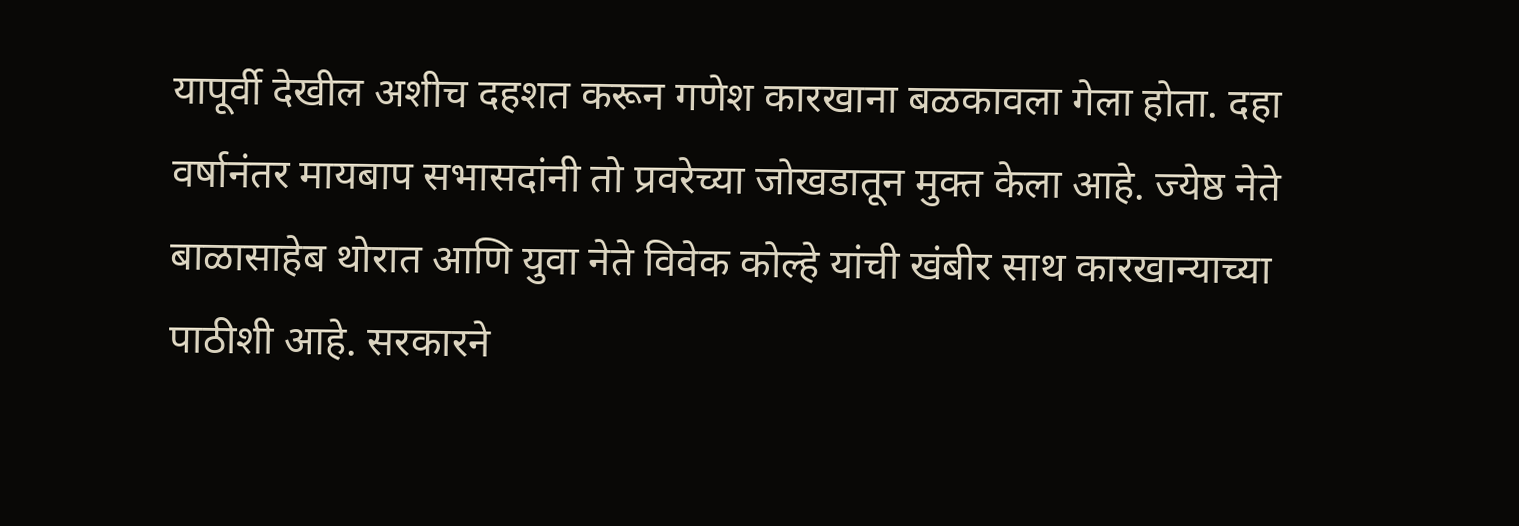यापूर्वी देखील अशीच दहशत करून गणेश कारखाना बळकावला गेला होता. दहा वर्षानंतर मायबाप सभासदांनी तो प्रवरेच्या जोखडातून मुक्त केला आहे. ज्येष्ठ नेते बाळासाहेब थोरात आणि युवा नेते विवेक कोल्हे यांची खंबीर साथ कारखान्याच्या पाठीशी आहे. सरकारने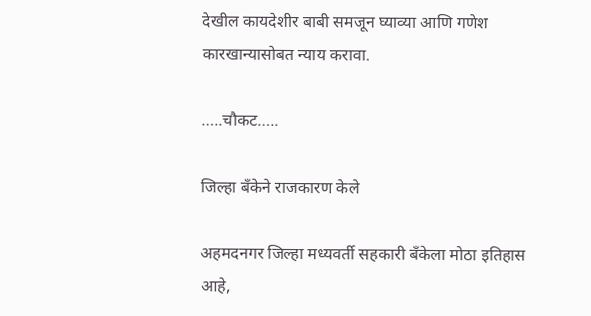देखील कायदेशीर बाबी समजून घ्याव्या आणि गणेश कारखान्यासोबत न्याय करावा.

…..चौकट…..

जिल्हा बँकेने राजकारण केले

अहमदनगर जिल्हा मध्यवर्ती सहकारी बँकेला मोठा इतिहास आहे,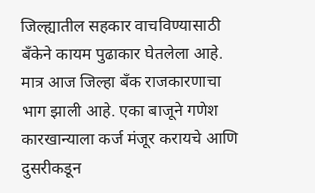जिल्ह्यातील सहकार वाचविण्यासाठी बँकेने कायम पुढाकार घेतलेला आहे. मात्र आज जिल्हा बँक राजकारणाचा भाग झाली आहे. एका बाजूने गणेश कारखान्याला कर्ज मंजूर करायचे आणि दुसरीकडून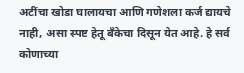अटींचा खोडा घालायचा आणि गणेशला कर्ज द्यायचे नाही, असा स्पष्ट हेतू बँकेचा दिसून येत आहे. हे सर्व कोणाच्या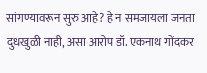सांगण्यावरून सुरु आहे? हे न समजायला जनता दुधखुळी नाही, असा आरोप डॉ. एकनाथ गोंदकर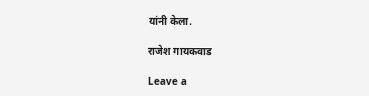यांनी केला.

राजेश गायकवाड

Leave a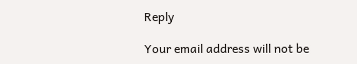Reply

Your email address will not be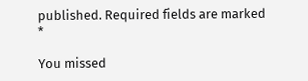published. Required fields are marked *

You missed